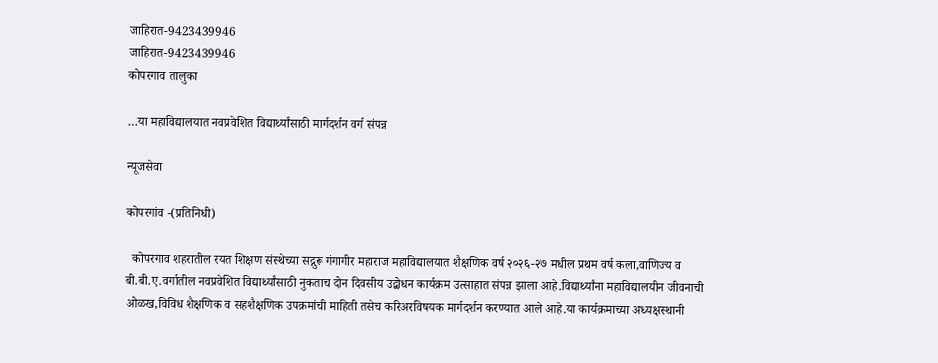जाहिरात-9423439946
जाहिरात-9423439946
कोपरगाव तालुका

…या महाविद्यालयात नवप्रवेशित विद्यार्थ्यांसाठी मार्गदर्शन वर्ग संपन्न

न्यूजसेवा

कोपरगांव -(प्रतिनिधी)

  कोपरगाव शहरातील रयत शिक्षण संस्थेच्या सद्गुरू गंगागीर महाराज महाविद्यालयात शैक्षणिक वर्ष २०२६-२७ मधील प्रथम वर्ष कला,वाणिज्य व बी.बी.ए.वर्गातील नवप्रवेशित विद्यार्थ्यांसाठी नुकताच दोन दिवसीय उद्बोधन कार्यक्रम उत्साहात संपन्न झाला आहे.विद्यार्थ्यांना महाविद्यालयीन जीवनाची ओळख,विविध शैक्षणिक व सहशैक्षणिक उपक्रमांची माहिती तसेच करिअरविषयक मार्गदर्शन करण्यात आले आहे.या कार्यक्रमाच्या अध्यक्षस्थानी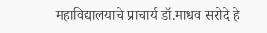महाविद्यालयाचे प्राचार्य डॉ.माधव सरोदे हे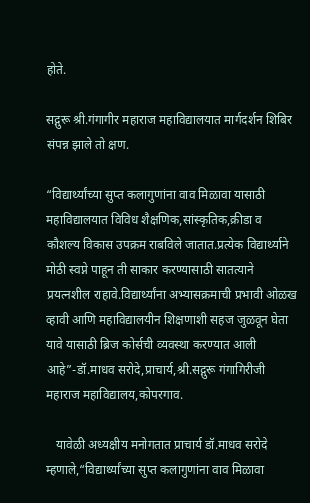होते.

सद्गुरू श्री.गंगागीर महाराज महाविद्यालयात मार्गदर्शन शिबिर संपन्न झाले तो क्षण.

“विद्यार्थ्यांच्या सुप्त कलागुणांना वाव मिळावा यासाठी महाविद्यालयात विविध शैक्षणिक,सांस्कृतिक,क्रीडा व कौशल्य विकास उपक्रम राबविले जातात.प्रत्येक विद्यार्थ्याने मोठी स्वप्ने पाहून ती साकार करण्यासाठी सातत्याने प्रयत्नशील राहावे.विद्यार्थ्यांना अभ्यासक्रमाची प्रभावी ओळख व्हावी आणि महाविद्यालयीन शिक्षणाशी सहज जुळवून घेता यावे यासाठी ब्रिज कोर्सची व्यवस्था करण्यात आली आहे”-डॉ.माधव सरोदे,प्राचार्य,श्री.सद्गुरू गंगागिरीजी महाराज महाविद्यालय,कोपरगाव.

   यावेळी अध्यक्षीय मनोगतात प्राचार्य डॉ.माधव सरोदे म्हणाले,“विद्यार्थ्यांच्या सुप्त कलागुणांना वाव मिळावा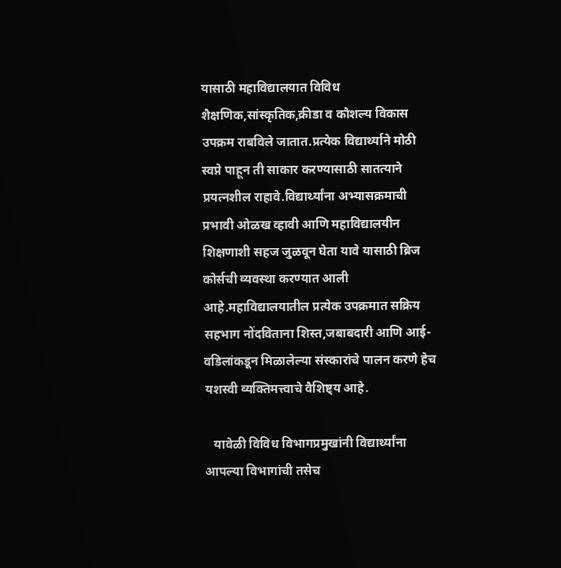यासाठी महाविद्यालयात विविध शैक्षणिक,सांस्कृतिक,क्रीडा व कौशल्य विकास उपक्रम राबविले जातात.प्रत्येक विद्यार्थ्याने मोठी स्वप्ने पाहून ती साकार करण्यासाठी सातत्याने प्रयत्नशील राहावे.विद्यार्थ्यांना अभ्यासक्रमाची प्रभावी ओळख व्हावी आणि महाविद्यालयीन शिक्षणाशी सहज जुळवून घेता यावे यासाठी ब्रिज कोर्सची व्यवस्था करण्यात आली आहे.महाविद्यालयातील प्रत्येक उपक्रमात सक्रिय सहभाग नोंदविताना शिस्त,जबाबदारी आणि आई-वडिलांकडून मिळालेल्या संस्कारांचे पालन करणे हेच यशस्वी व्यक्तिमत्त्वाचे वैशिष्ट्य आहे.

   यावेळी विविध विभागप्रमुखांनी विद्यार्थ्यांना आपल्या विभागांची तसेच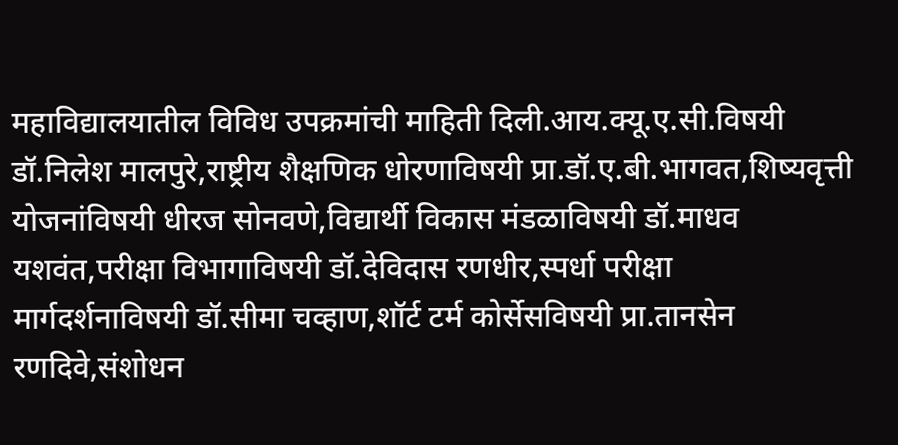महाविद्यालयातील विविध उपक्रमांची माहिती दिली.आय.क्यू.ए.सी.विषयी डॉ.निलेश मालपुरे,राष्ट्रीय शैक्षणिक धोरणाविषयी प्रा.डॉ.ए.बी.भागवत,शिष्यवृत्ती योजनांविषयी धीरज सोनवणे,विद्यार्थी विकास मंडळाविषयी डॉ.माधव यशवंत,परीक्षा विभागाविषयी डॉ.देविदास रणधीर,स्पर्धा परीक्षा मार्गदर्शनाविषयी डॉ.सीमा चव्हाण,शॉर्ट टर्म कोर्सेसविषयी प्रा.तानसेन रणदिवे,संशोधन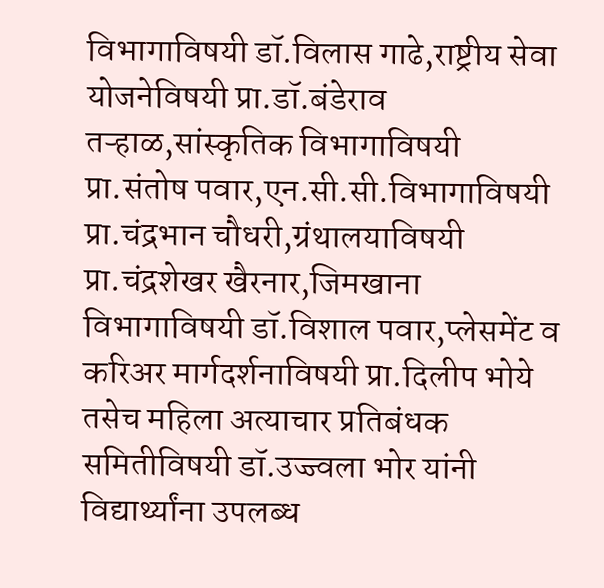विभागाविषयी डॉ.विलास गाढे,राष्ट्रीय सेवा योजनेविषयी प्रा.डॉ.बंडेराव तऱ्हाळ,सांस्कृतिक विभागाविषयी प्रा.संतोष पवार,एन.सी.सी.विभागाविषयी प्रा.चंद्रभान चौधरी,ग्रंथालयाविषयी प्रा.चंद्रशेखर खैरनार,जिमखाना विभागाविषयी डॉ.विशाल पवार,प्लेसमेंट व करिअर मार्गदर्शनाविषयी प्रा.दिलीप भोये तसेच महिला अत्याचार प्रतिबंधक समितीविषयी डॉ.उज्ज्वला भोर यांनी विद्यार्थ्यांना उपलब्ध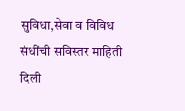सुविधा,सेवा व विविध संधींची सविस्तर माहिती दिली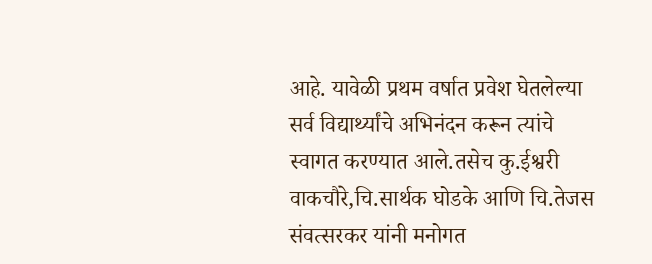आहे. यावेळी प्रथम वर्षात प्रवेश घेतलेल्या सर्व विद्यार्थ्यांचे अभिनंदन करून त्यांचे स्वागत करण्यात आले.तसेच कु.ईश्वरी वाकचौरे,चि.सार्थक घोडके आणि चि.तेजस संवत्सरकर यांनी मनोगत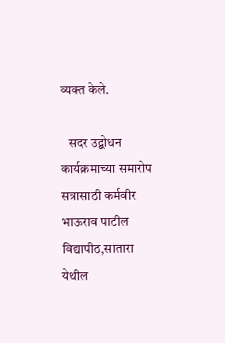व्यक्त केले.

   सदर उद्बोधन कार्यक्रमाच्या समारोप सत्रासाठी कर्मवीर भाऊराव पाटील विद्यापीठ,सातारा येथील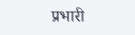प्रभारी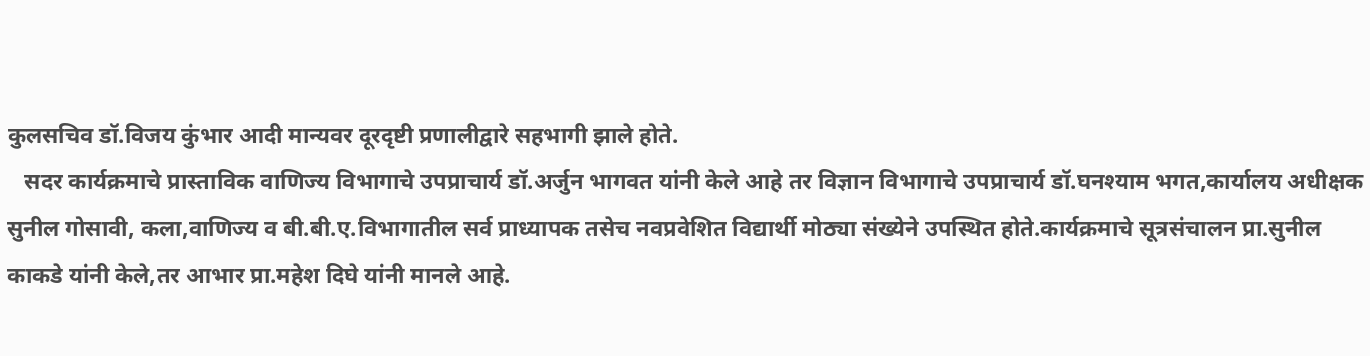कुलसचिव डॉ.विजय कुंभार आदी मान्यवर दूरदृष्टी प्रणालीद्वारे सहभागी झाले होते.
   सदर कार्यक्रमाचे प्रास्ताविक वाणिज्य विभागाचे उपप्राचार्य डॉ.अर्जुन भागवत यांनी केले आहे तर विज्ञान विभागाचे उपप्राचार्य डॉ.घनश्याम भगत,कार्यालय अधीक्षक सुनील गोसावी, कला,वाणिज्य व बी.बी.ए.विभागातील सर्व प्राध्यापक तसेच नवप्रवेशित विद्यार्थी मोठ्या संख्येने उपस्थित होते.कार्यक्रमाचे सूत्रसंचालन प्रा.सुनील काकडे यांनी केले,तर आभार प्रा.महेश दिघे यांनी मानले आहे.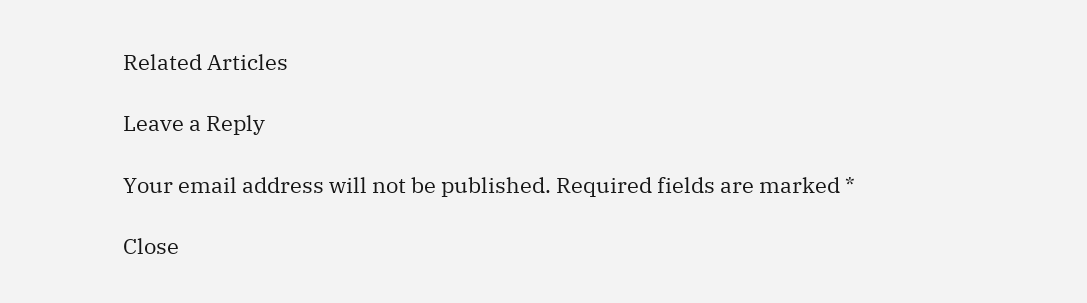Related Articles

Leave a Reply

Your email address will not be published. Required fields are marked *

Close